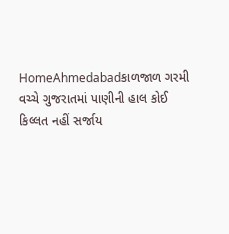HomeAhmedabadકાળજાળ ગરમી વચ્ચે ગુજરાતમાં પાણીની હાલ કોઈ કિલ્લત નહીં સર્જાય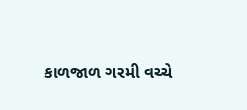કાળજાળ ગરમી વચ્ચે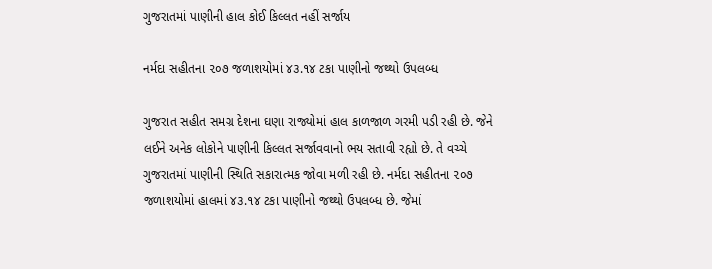ગુજરાતમાં પાણીની હાલ કોઈ કિલ્લત નહીં સર્જાય

નર્મદા સહીતના ૨૦૭ જળાશયોમાં ૪૩.૧૪ ટકા પાણીનો જથ્થો ઉપલબ્ધ

ગુજરાત સહીત સમગ્ર દેશના ઘણા રાજ્યોમાં હાલ કાળજાળ ગરમી પડી રહી છે. જેને લઈને અનેક લોકોને પાણીની કિલ્લત સર્જાવવાનો ભય સતાવી રહ્યો છે. તે વચ્ચે ગુજરાતમાં પાણીની સ્થિતિ સકારાત્મક જોવા મળી રહી છે. નર્મદા સહીતના ૨૦૭ જળાશયોમાં હાલમાં ૪૩.૧૪ ટકા પાણીનો જથ્થો ઉપલબ્ધ છે. જેમાં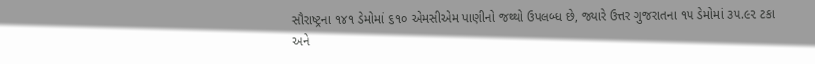સૌરાષ્ટ્રના ૧૪૧ ડેમોમાં ૬૧૦ એમસીએમ પાણીનો જથ્થો ઉપલબ્ધ છે, જ્યારે ઉત્તર ગુજરાતના ૧૫ ડેમોમાં ૩૫.૯૨ ટકા અને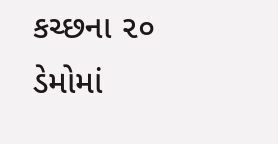કચ્છના ૨૦ ડેમોમાં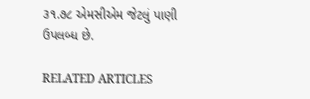૩૧.૭૮ એમસીએમ જેટલું પાણી ઉપલબ્ધ છે.

RELATED ARTICLES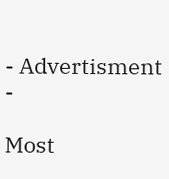- Advertisment -

Most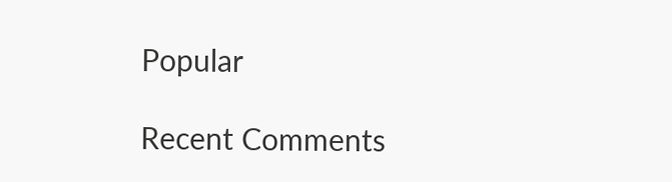Popular

Recent Comments